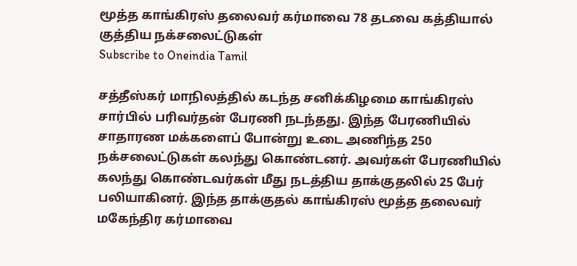மூத்த காங்கிரஸ் தலைவர் கர்மாவை 78 தடவை கத்தியால் குத்திய நக்சலைட்டுகள்
Subscribe to Oneindia Tamil

சத்தீஸ்கர் மாநிலத்தில் கடந்த சனிக்கிழமை காங்கிரஸ் சார்பில் பரிவர்தன் பேரணி நடந்தது. இந்த பேரணியில் சாதாரண மக்களைப் போன்று உடை அணிந்த 250 நக்சலைட்டுகள் கலந்து கொண்டனர். அவர்கள் பேரணியில் கலந்து கொண்டவர்கள் மீது நடத்திய தாக்குதலில் 25 பேர் பலியாகினர். இந்த தாக்குதல் காங்கிரஸ் மூத்த தலைவர் மகேந்திர கர்மாவை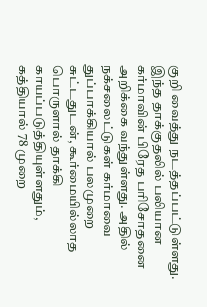குறி வைத்து நடத்தப்பட்டுள்ளது.
இந்த தாக்குதலில் பலியான கர்மாவின் பிரேத பரிசோதனை அறிக்கை வந்துள்ளது. அதில் நக்சலைட்டுகள் கர்மாவை துப்பாக்கியால் பலமுறை சுட்டதுடன், கூர்மையில்லாத பொருளால் தாக்கி காயப்படுத்தியுள்ளதும், கத்தியால் 78 முறை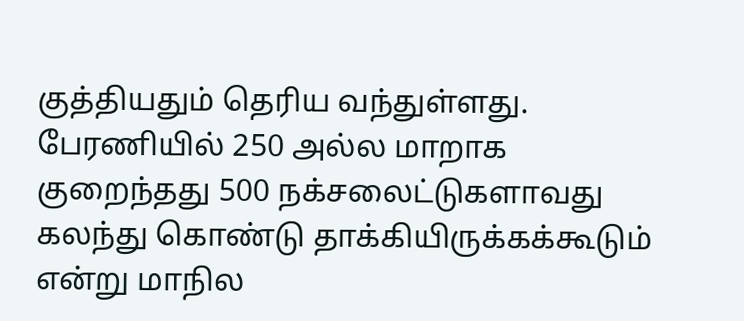குத்தியதும் தெரிய வந்துள்ளது.
பேரணியில் 250 அல்ல மாறாக குறைந்தது 500 நக்சலைட்டுகளாவது கலந்து கொண்டு தாக்கியிருக்கக்கூடும் என்று மாநில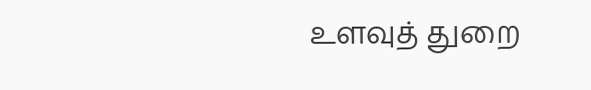உளவுத் துறை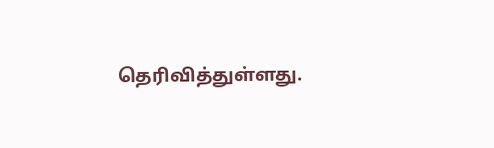தெரிவித்துள்ளது.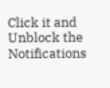Click it and Unblock the Notifications